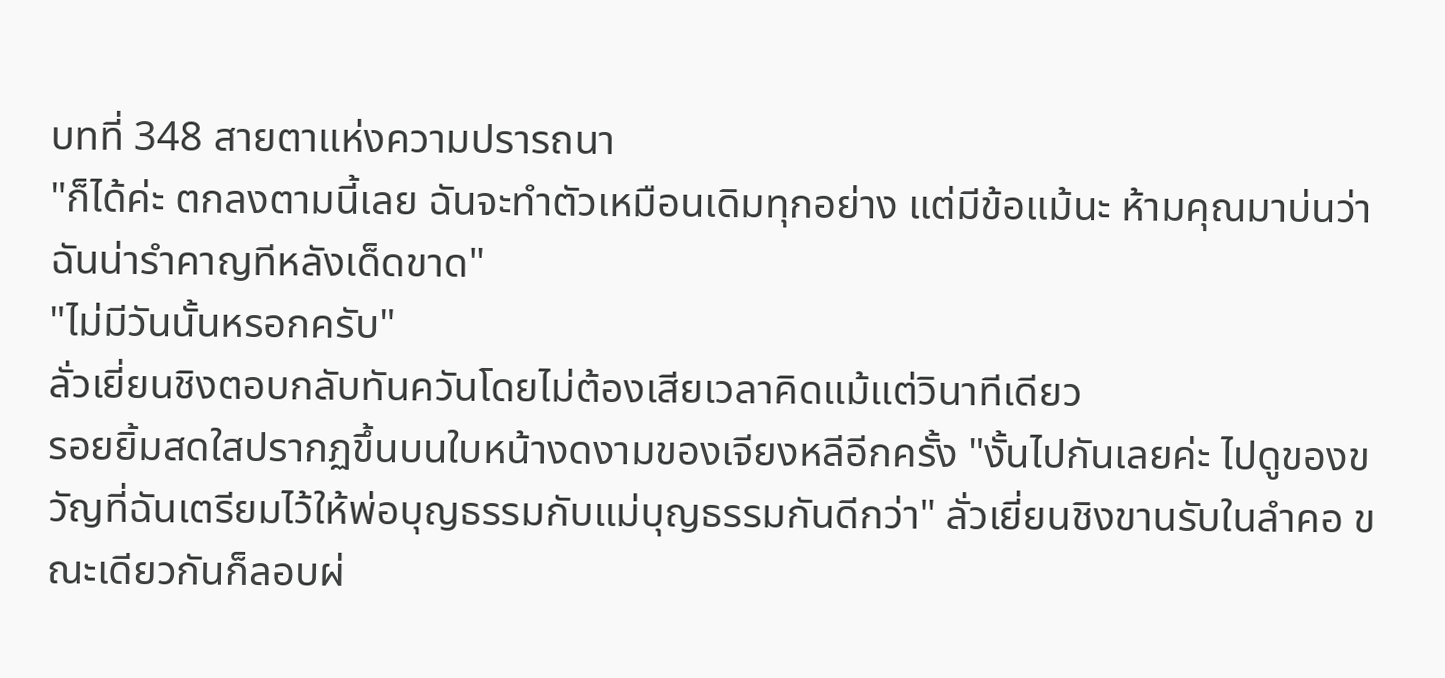บทที่ 348 สายตาแห่งความปรารถนา
"ก็ได้ค่ะ ตกลงตามนี้เลย ฉันจะทำตัวเหมือนเดิมทุกอย่าง แต่มีข้อแม้นะ ห้ามคุณมาบ่นว่าฉันน่ารำคาญทีหลังเด็ดขาด"
"ไม่มีวันนั้นหรอกครับ"
ลั่วเยี่ยนชิงตอบกลับทันควันโดยไม่ต้องเสียเวลาคิดแม้แต่วินาทีเดียว
รอยยิ้มสดใสปรากฏขึ้นบนใบหน้างดงามของเจียงหลีอีกครั้ง "งั้นไปกันเลยค่ะ ไปดูของขวัญที่ฉันเตรียมไว้ให้พ่อบุญธรรมกับแม่บุญธรรมกันดีกว่า" ลั่วเยี่ยนชิงขานรับในลำคอ ขณะเดียวกันก็ลอบผ่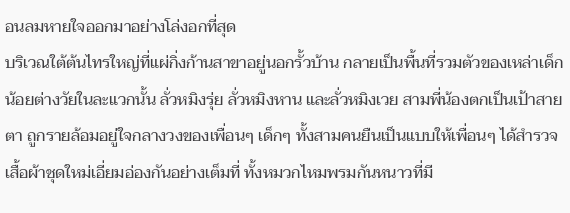อนลมหายใจออกมาอย่างโล่งอกที่สุด
บริเวณใต้ต้นไทรใหญ่ที่แผ่กิ่งก้านสาขาอยู่นอกรั้วบ้าน กลายเป็นพื้นที่รวมตัวของเหล่าเด็กน้อยต่างวัยในละแวกนั้น ลั่วหมิงรุ่ย ลั่วหมิงหาน และลั่วหมิงเวย สามพี่น้องตกเป็นเป้าสายตา ถูกรายล้อมอยู่ใจกลางวงของเพื่อนๆ เด็กๆ ทั้งสามคนยืนเป็นแบบให้เพื่อนๆ ได้สำรวจเสื้อผ้าชุดใหม่เอี่ยมอ่องกันอย่างเต็มที่ ทั้งหมวกไหมพรมกันหนาวที่มี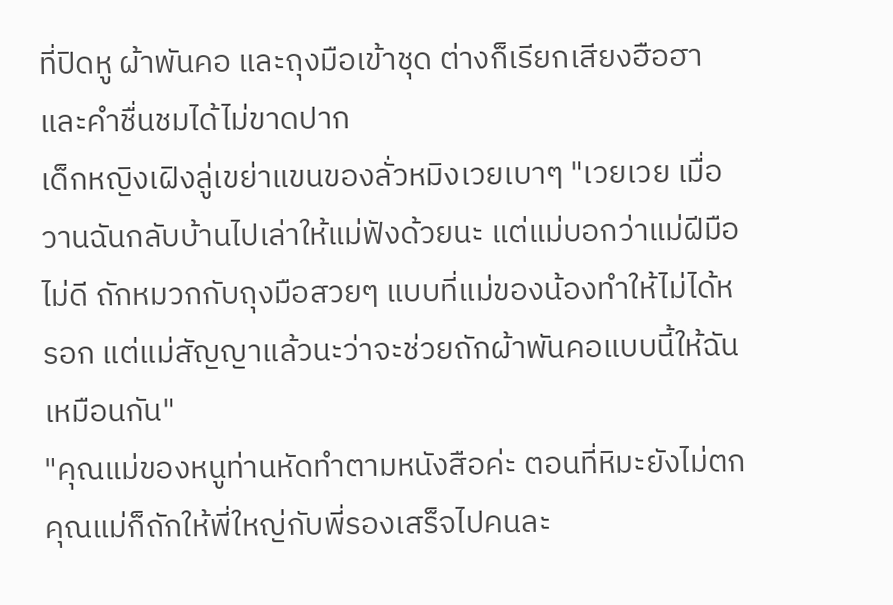ที่ปิดหู ผ้าพันคอ และถุงมือเข้าชุด ต่างก็เรียกเสียงฮือฮาและคำชื่นชมได้ไม่ขาดปาก
เด็กหญิงเฝิงลู่เขย่าแขนของลั่วหมิงเวยเบาๆ "เวยเวย เมื่อวานฉันกลับบ้านไปเล่าให้แม่ฟังด้วยนะ แต่แม่บอกว่าแม่ฝีมือไม่ดี ถักหมวกกับถุงมือสวยๆ แบบที่แม่ของน้องทำให้ไม่ได้หรอก แต่แม่สัญญาแล้วนะว่าจะช่วยถักผ้าพันคอแบบนี้ให้ฉันเหมือนกัน"
"คุณแม่ของหนูท่านหัดทำตามหนังสือค่ะ ตอนที่หิมะยังไม่ตก คุณแม่ก็ถักให้พี่ใหญ่กับพี่รองเสร็จไปคนละ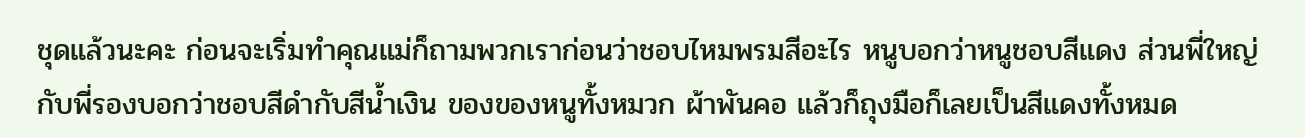ชุดแล้วนะคะ ก่อนจะเริ่มทำคุณแม่ก็ถามพวกเราก่อนว่าชอบไหมพรมสีอะไร หนูบอกว่าหนูชอบสีแดง ส่วนพี่ใหญ่กับพี่รองบอกว่าชอบสีดำกับสีน้ำเงิน ของของหนูทั้งหมวก ผ้าพันคอ แล้วก็ถุงมือก็เลยเป็นสีแดงทั้งหมด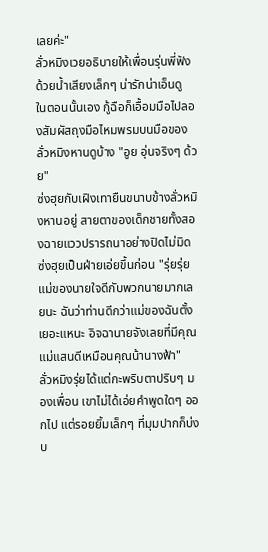เลยค่ะ"
ลั่วหมิงเวยอธิบายให้เพื่อนรุ่นพี่ฟังด้วยน้ำเสียงเล็กๆ น่ารักน่าเอ็นดู
ในตอนนั้นเอง กู้ฉือก็เอื้อมมือไปลองสัมผัสถุงมือไหมพรมบนมือของลั่วหมิงหานดูบ้าง "อูย อุ่นจริงๆ ด้วย"
ซ่งฮุยกับเฝิงเทายืนขนาบข้างลั่วหมิงหานอยู่ สายตาของเด็กชายทั้งสองฉายแววปรารถนาอย่างปิดไม่มิด ซ่งฮุยเป็นฝ่ายเอ่ยขึ้นก่อน "รุ่ยรุ่ย แม่ของนายใจดีกับพวกนายมากเลยนะ ฉันว่าท่านดีกว่าแม่ของฉันตั้งเยอะแหนะ อิจฉานายจังเลยที่มีคุณแม่แสนดีเหมือนคุณน้านางฟ้า"
ลั่วหมิงรุ่ยได้แต่กะพริบตาปริบๆ มองเพื่อน เขาไม่ได้เอ่ยคำพูดใดๆ ออกไป แต่รอยยิ้มเล็กๆ ที่มุมปากก็บ่งบ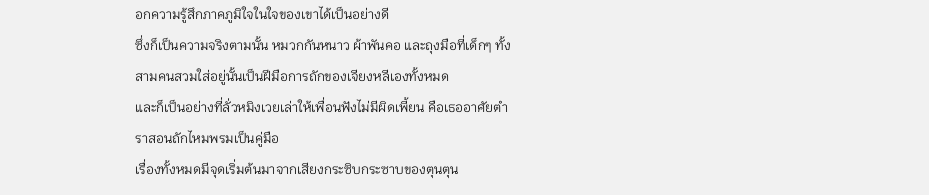อกความรู้สึกภาคภูมิใจในใจของเขาได้เป็นอย่างดี
ซึ่งก็เป็นความจริงตามนั้น หมวกกันหนาว ผ้าพันคอ และถุงมือที่เด็กๆ ทั้งสามคนสวมใส่อยู่นั้นเป็นฝีมือการถักของเจียงหลีเองทั้งหมด
และก็เป็นอย่างที่ลั่วหมิงเวยเล่าให้เพื่อนฟังไม่มีผิดเพี้ยน คือเธออาศัยตำราสอนถักไหมพรมเป็นคู่มือ
เรื่องทั้งหมดมีจุดเริ่มต้นมาจากเสียงกระซิบกระซาบของตุนตุน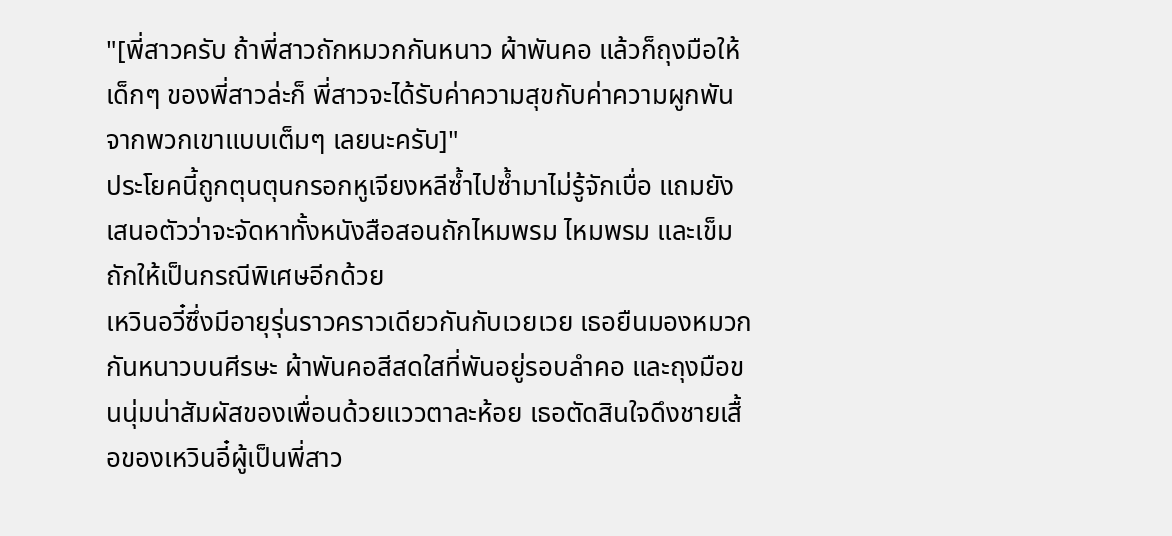"[พี่สาวครับ ถ้าพี่สาวถักหมวกกันหนาว ผ้าพันคอ แล้วก็ถุงมือให้เด็กๆ ของพี่สาวล่ะก็ พี่สาวจะได้รับค่าความสุขกับค่าความผูกพันจากพวกเขาแบบเต็มๆ เลยนะครับ]"
ประโยคนี้ถูกตุนตุนกรอกหูเจียงหลีซ้ำไปซ้ำมาไม่รู้จักเบื่อ แถมยังเสนอตัวว่าจะจัดหาทั้งหนังสือสอนถักไหมพรม ไหมพรม และเข็มถักให้เป็นกรณีพิเศษอีกด้วย
เหวินอวี๋ซึ่งมีอายุรุ่นราวคราวเดียวกันกับเวยเวย เธอยืนมองหมวกกันหนาวบนศีรษะ ผ้าพันคอสีสดใสที่พันอยู่รอบลำคอ และถุงมือขนนุ่มน่าสัมผัสของเพื่อนด้วยแววตาละห้อย เธอตัดสินใจดึงชายเสื้อของเหวินอี๋ผู้เป็นพี่สาว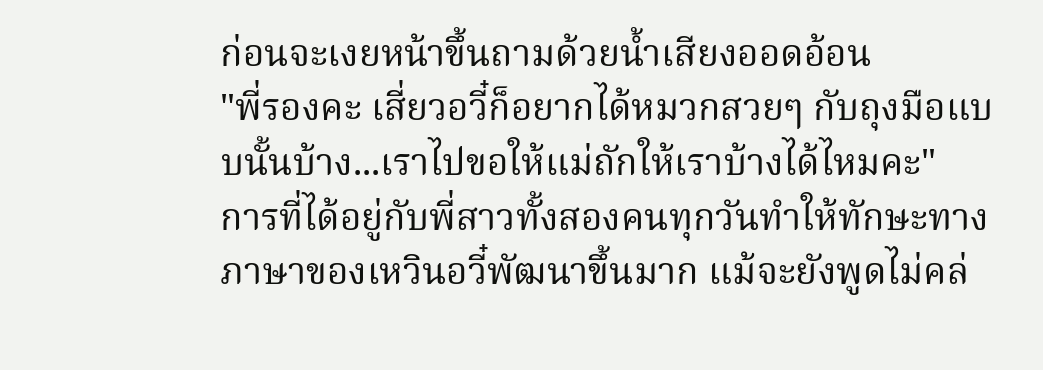ก่อนจะเงยหน้าขึ้นถามด้วยน้ำเสียงออดอ้อน
"พี่รองคะ เสี่ยวอวี๋ก็อยากได้หมวกสวยๆ กับถุงมือแบบนั้นบ้าง...เราไปขอให้แม่ถักให้เราบ้างได้ไหมคะ"
การที่ได้อยู่กับพี่สาวทั้งสองคนทุกวันทำให้ทักษะทางภาษาของเหวินอวี๋พัฒนาขึ้นมาก แม้จะยังพูดไม่คล่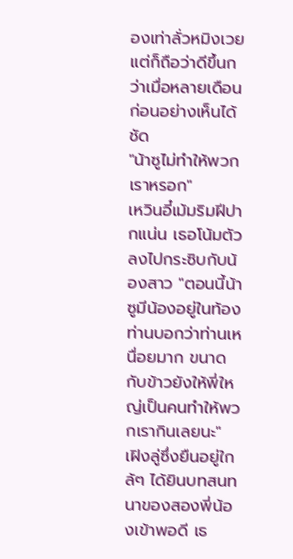องเท่าลั่วหมิงเวย แต่ก็ถือว่าดีขึ้นกว่าเมื่อหลายเดือนก่อนอย่างเห็นได้ชัด
"น้าซูไม่ทำให้พวกเราหรอก"
เหวินอี๋เม้มริมฝีปากแน่น เธอโน้มตัวลงไปกระซิบกับน้องสาว "ตอนนี้น้าซูมีน้องอยู่ในท้อง ท่านบอกว่าท่านเหนื่อยมาก ขนาดกับข้าวยังให้พี่ใหญ่เป็นคนทำให้พวกเรากินเลยนะ"
เฝิงลู่ซึ่งยืนอยู่ใกล้ๆ ได้ยินบทสนทนาของสองพี่น้องเข้าพอดี เธ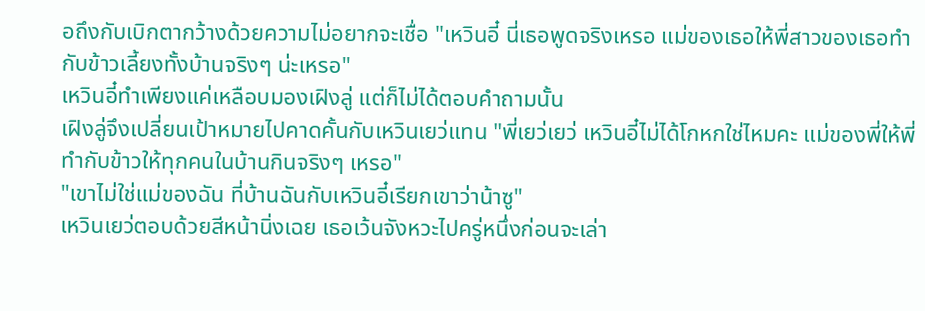อถึงกับเบิกตากว้างด้วยความไม่อยากจะเชื่อ "เหวินอี๋ นี่เธอพูดจริงเหรอ แม่ของเธอให้พี่สาวของเธอทำกับข้าวเลี้ยงทั้งบ้านจริงๆ น่ะเหรอ"
เหวินอี๋ทำเพียงแค่เหลือบมองเฝิงลู่ แต่ก็ไม่ได้ตอบคำถามนั้น
เฝิงลู่จึงเปลี่ยนเป้าหมายไปคาดคั้นกับเหวินเยว่แทน "พี่เยว่เยว่ เหวินอี๋ไม่ได้โกหกใช่ไหมคะ แม่ของพี่ให้พี่ทำกับข้าวให้ทุกคนในบ้านกินจริงๆ เหรอ"
"เขาไม่ใช่แม่ของฉัน ที่บ้านฉันกับเหวินอี๋เรียกเขาว่าน้าซู"
เหวินเยว่ตอบด้วยสีหน้านิ่งเฉย เธอเว้นจังหวะไปครู่หนึ่งก่อนจะเล่า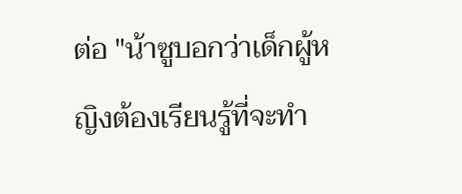ต่อ "น้าซูบอกว่าเด็กผู้หญิงต้องเรียนรู้ที่จะทำ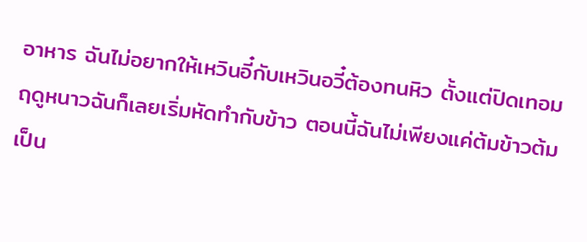อาหาร ฉันไม่อยากให้เหวินอี๋กับเหวินอวี๋ต้องทนหิว ตั้งแต่ปิดเทอมฤดูหนาวฉันก็เลยเริ่มหัดทำกับข้าว ตอนนี้ฉันไม่เพียงแค่ต้มข้าวต้มเป็น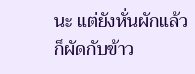นะ แต่ยังหั่นผักแล้วก็ผัดกับข้าว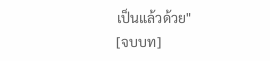เป็นแล้วด้วย"
[จบบท]